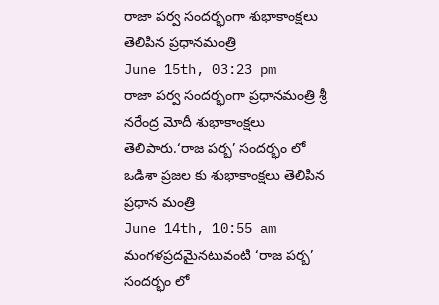రాజా పర్వ సందర్భంగా శుభాకాంక్షలు తెలిపిన ప్రధానమంత్రి
June 15th, 03:23 pm
రాజా పర్వ సందర్భంగా ప్రధానమంత్రి శ్రీ నరేంద్ర మోదీ శుభాకాంక్షలు తెలిపారు.‘రాజ పర్బ’ సందర్భం లో ఒడిశా ప్రజల కు శుభాకాంక్షలు తెలిపిన ప్రధాన మంత్రి
June 14th, 10:55 am
మంగళప్రదమైనటువంటి ‘రాజ పర్బ’ సందర్భం లో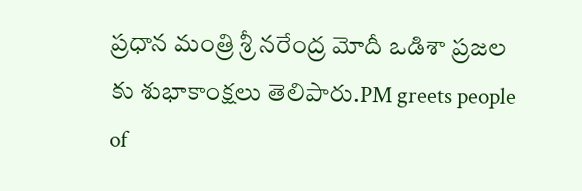ప్రధాన మంత్రి శ్రీ నరేంద్ర మోదీ ఒడిశా ప్రజల కు శుభాకాంక్షలు తెలిపారు.PM greets people of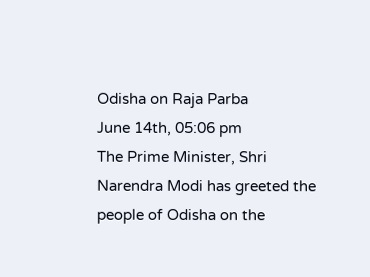Odisha on Raja Parba
June 14th, 05:06 pm
The Prime Minister, Shri Narendra Modi has greeted the people of Odisha on the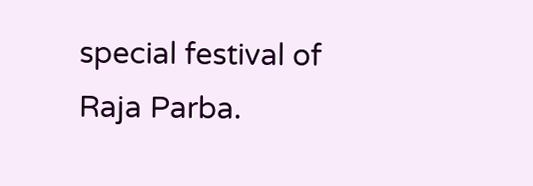special festival of Raja Parba.